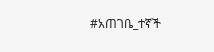#አጠገቤ_ተኛች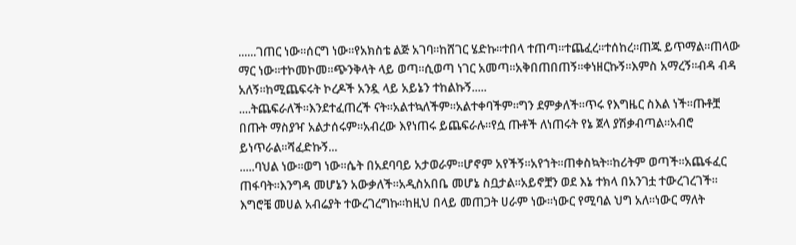......ገጠር ነው፡፡ሰርግ ነው፡፡የአክስቴ ልጅ አገባ፡፡ከሸገር ሄድኩ፡፡ተበላ ተጠጣ፡፡ተጨፈረ፡፡ተሰከረ፡፡ጠጁ ይጥማል፡፡ጠላው ማር ነው፡፡ተኮመኮመ፡፡ጭንቅላት ላይ ወጣ፡፡ሲወጣ ነገር አመጣ፡፡አቅበጠበጠኝ፡፡ቀነዘርኩኝ፡፡እምስ አማረኝ፡፡ብዳ ብዳ አለኝ፡፡ከሚጨፍሩት ኮረዶች አንዷ ላይ አይኔን ተከልኩኝ.....
....ትጨፍራለች፡፡እንደተፈጠረች ናት፡፡አልተኳለችም፡፡አልተቀባችም፡፡ግን ደምቃለች፡፡ጥሩ የእግዜር ስእል ነች፡፡ጡቶቿ በጡት ማስያዣ አልታሰሩም፡፡አብረው እየነጠሩ ይጨፍራሉ፡፡የሷ ጡቶች ለነጠሩት የኔ ጀላ ያሽቃብጣል፡፡አብሮ ይነጥራል፡፡ሻፈድኩኝ...
.....ባህል ነው፡፡ወግ ነው፡፡ሴት በአደባባይ አታወራም፡፡ሆኖም አየችኝ፡፡አየኀት፡፡ጠቀስኳት፡፡ከሪትም ወጣች፡፡አጨፋፈር ጠፋባት፡፡እንግዳ መሆኔን አውቃለች፡፡አዲስአበቤ መሆኔ ስቧታል፡፡አይኖቿን ወደ እኔ ተክላ በአንገቷ ተውረገረገች፡፡እግሮቼ መሀል አብሬያት ተውረገረግኩ፡፡ከዚህ በላይ መጠጋት ሀራም ነው፡፡ነውር የሚባል ህግ አለ፡፡ነውር ማለት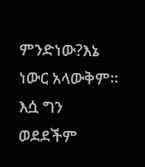ምንድነው?እኔ ነውር አላውቅም፡፡እሷ ግን ወደደችም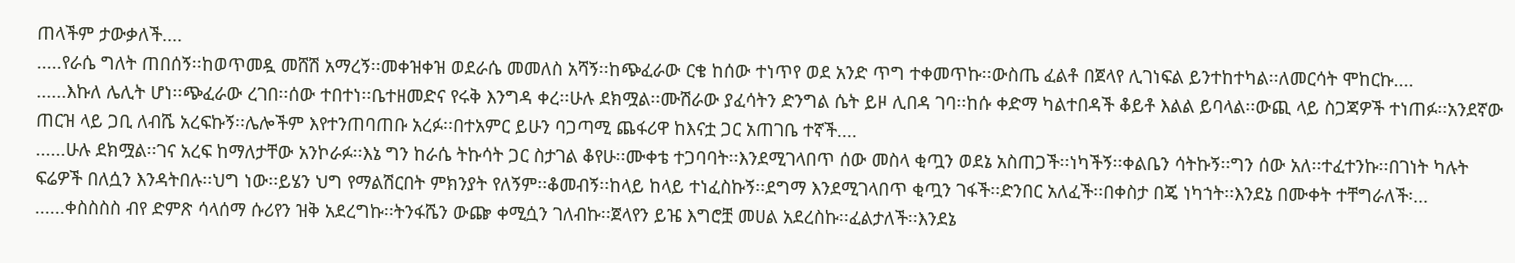ጠላችም ታውቃለች....
.....የራሴ ግለት ጠበሰኝ፡፡ከወጥመዷ መሸሽ አማረኝ፡፡መቀዝቀዝ ወደራሴ መመለስ አሻኝ፡፡ከጭፈራው ርቄ ከሰው ተነጥየ ወደ አንድ ጥግ ተቀመጥኩ፡፡ውስጤ ፈልቶ በጀላየ ሊገነፍል ይንተከተካል፡፡ለመርሳት ሞከርኩ....
......እኩለ ሌሊት ሆነ፡፡ጭፈራው ረገበ፡፡ሰው ተበተነ፡፡ቤተዘመድና የሩቅ እንግዳ ቀረ፡፡ሁሉ ደክሟል፡፡ሙሽራው ያፈሳትን ድንግል ሴት ይዞ ሊበዳ ገባ፡፡ከሱ ቀድማ ካልተበዳች ቆይቶ እልል ይባላል፡፡ውጪ ላይ ስጋጃዎች ተነጠፉ፡፡አንደኛው ጠርዝ ላይ ጋቢ ለብሼ አረፍኩኝ፡፡ሌሎችም እየተንጠባጠቡ አረፉ፡፡በተአምር ይሁን ባጋጣሚ ጨፋሪዋ ከእናቷ ጋር አጠገቤ ተኛች....
......ሁሉ ደክሟል፡፡ገና አረፍ ከማለታቸው አንኮራፉ፡፡እኔ ግን ከራሴ ትኩሳት ጋር ስታገል ቆየሁ፡፡ሙቀቴ ተጋባባት፡፡እንደሚገላበጥ ሰው መስላ ቂጧን ወደኔ አስጠጋች፡፡ነካችኝ፡፡ቀልቤን ሳትኩኝ፡፡ግን ሰው አለ፡፡ተፈተንኩ፡፡በገነት ካሉት ፍሬዎች በለሷን እንዳትበሉ፡፡ህግ ነው፡፡ይሄን ህግ የማልሽርበት ምክንያት የለኝም፡፡ቆመብኝ፡፡ከላይ ከላይ ተነፈስኩኝ፡፡ደግማ እንደሚገላበጥ ቂጧን ገፋች፡፡ድንበር አለፈች፡፡በቀስታ በጄ ነካኀት፡፡እንደኔ በሙቀት ተቸግራለች፡...
......ቀስስስስ ብየ ድምጽ ሳላሰማ ሱሪየን ዝቅ አደረግኩ፡፡ትንፋሼን ውጬ ቀሚሷን ገለብኩ፡፡ጀላየን ይዤ እግሮቿ መሀል አደረስኩ፡፡ፈልታለች፡፡እንደኔ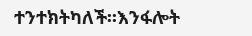ተንተክትካለች፡፡እንፋሎት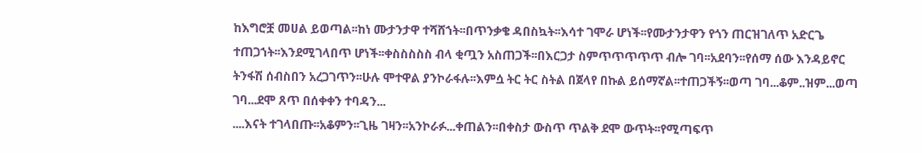ከእግሮቿ መሀል ይወጣል፡፡ከነ ሙታንታዋ ተሻሸኀት፡፡በጥንቃቄ ዳበስኳት፡፡እሳተ ገሞራ ሆነች፡፡የሙታንታዋን የጎን ጠርዝገለጥ አድርጌ ተጠጋኀት፡፡እንደሚገላበጥ ሆነች፡፡ቀስስስስስ ብላ ቂጧን አስጠጋች፡፡በእርጋታ ስምጥጥጥጥጥ ብሎ ገባ፡፡አደባን፡፡የሰማ ሰው እንዳይኖር ትንፋሽ ሰብስበን አረጋገጥን፡፡ሁሉ ሞተዋል ያንኮራፋሉ፡፡እምሷ ትር ትር ስትል በጀላየ በኩል ይሰማኛል፡፡ተጠጋችኝ፡፡ወጣ ገባ...ቆም..ዝም...ወጣ ገባ...ደሞ ጸጥ በሰቀቀን ተባዳን...
....እናት ተገላበጡ፡፡አቆምን፡፡ጊዜ ገዛን፡፡አንኮራፉ...ቀጠልን፡፡በቀስታ ውስጥ ጥልቅ ደሞ ውጥት፡፡የሚጣፍጥ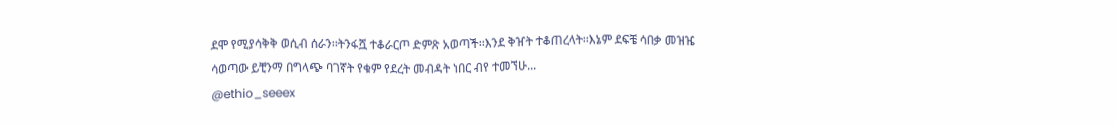ደሞ የሚያሳቅቅ ወሲብ ሰራን፡፡ትንፋሿ ተቆራርጦ ድምጽ አወጣች፡፡እንደ ቅዠት ተቆጠረላት፡፡እኔም ደፍቼ ሳበቃ መዝዤ ሳወጣው ይቺንማ በግላጭ ባገኛት የቁም የደረት መብዳት ነበር ብየ ተመኘሁ...
@ethio_seeex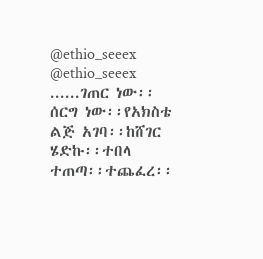@ethio_seeex
@ethio_seeex
......ገጠር ነው፡፡ሰርግ ነው፡፡የአክስቴ ልጅ አገባ፡፡ከሸገር ሄድኩ፡፡ተበላ ተጠጣ፡፡ተጨፈረ፡፡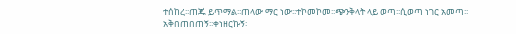ተሰከረ፡፡ጠጁ ይጥማል፡፡ጠላው ማር ነው፡፡ተኮመኮመ፡፡ጭንቅላት ላይ ወጣ፡፡ሲወጣ ነገር አመጣ፡፡አቅበጠበጠኝ፡፡ቀነዘርኩኝ፡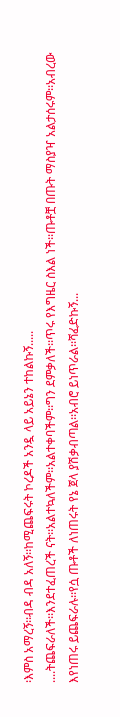፡እምስ አማረኝ፡፡ብዳ ብዳ አለኝ፡፡ከሚጨፍሩት ኮረዶች አንዷ ላይ አይኔን ተከልኩኝ.....
....ትጨፍራለች፡፡እንደተፈጠረች ናት፡፡አልተኳለችም፡፡አልተቀባችም፡፡ግን ደምቃለች፡፡ጥሩ የእግዜር ስእል ነች፡፡ጡቶቿ በጡት ማስያዣ አልታሰሩም፡፡አብረው እየነጠሩ ይጨፍራሉ፡፡የሷ ጡቶች ለነጠሩት የኔ ጀላ ያሽቃብጣል፡፡አብሮ ይነጥራል፡፡ሻፈድኩኝ...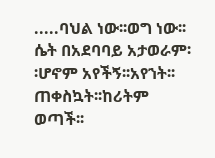.....ባህል ነው፡፡ወግ ነው፡፡ሴት በአደባባይ አታወራም፡፡ሆኖም አየችኝ፡፡አየኀት፡፡ጠቀስኳት፡፡ከሪትም ወጣች፡፡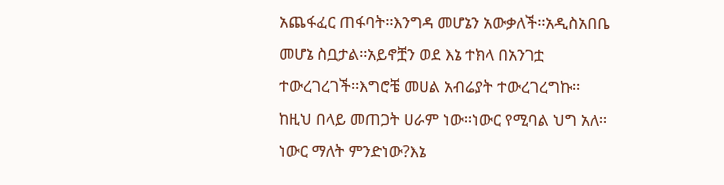አጨፋፈር ጠፋባት፡፡እንግዳ መሆኔን አውቃለች፡፡አዲስአበቤ መሆኔ ስቧታል፡፡አይኖቿን ወደ እኔ ተክላ በአንገቷ ተውረገረገች፡፡እግሮቼ መሀል አብሬያት ተውረገረግኩ፡፡ከዚህ በላይ መጠጋት ሀራም ነው፡፡ነውር የሚባል ህግ አለ፡፡ነውር ማለት ምንድነው?እኔ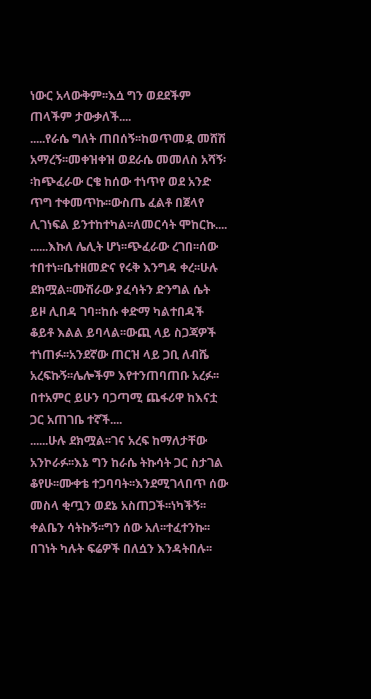ነውር አላውቅም፡፡እሷ ግን ወደደችም ጠላችም ታውቃለች....
.....የራሴ ግለት ጠበሰኝ፡፡ከወጥመዷ መሸሽ አማረኝ፡፡መቀዝቀዝ ወደራሴ መመለስ አሻኝ፡፡ከጭፈራው ርቄ ከሰው ተነጥየ ወደ አንድ ጥግ ተቀመጥኩ፡፡ውስጤ ፈልቶ በጀላየ ሊገነፍል ይንተከተካል፡፡ለመርሳት ሞከርኩ....
......እኩለ ሌሊት ሆነ፡፡ጭፈራው ረገበ፡፡ሰው ተበተነ፡፡ቤተዘመድና የሩቅ እንግዳ ቀረ፡፡ሁሉ ደክሟል፡፡ሙሽራው ያፈሳትን ድንግል ሴት ይዞ ሊበዳ ገባ፡፡ከሱ ቀድማ ካልተበዳች ቆይቶ እልል ይባላል፡፡ውጪ ላይ ስጋጃዎች ተነጠፉ፡፡አንደኛው ጠርዝ ላይ ጋቢ ለብሼ አረፍኩኝ፡፡ሌሎችም እየተንጠባጠቡ አረፉ፡፡በተአምር ይሁን ባጋጣሚ ጨፋሪዋ ከእናቷ ጋር አጠገቤ ተኛች....
......ሁሉ ደክሟል፡፡ገና አረፍ ከማለታቸው አንኮራፉ፡፡እኔ ግን ከራሴ ትኩሳት ጋር ስታገል ቆየሁ፡፡ሙቀቴ ተጋባባት፡፡እንደሚገላበጥ ሰው መስላ ቂጧን ወደኔ አስጠጋች፡፡ነካችኝ፡፡ቀልቤን ሳትኩኝ፡፡ግን ሰው አለ፡፡ተፈተንኩ፡፡በገነት ካሉት ፍሬዎች በለሷን እንዳትበሉ፡፡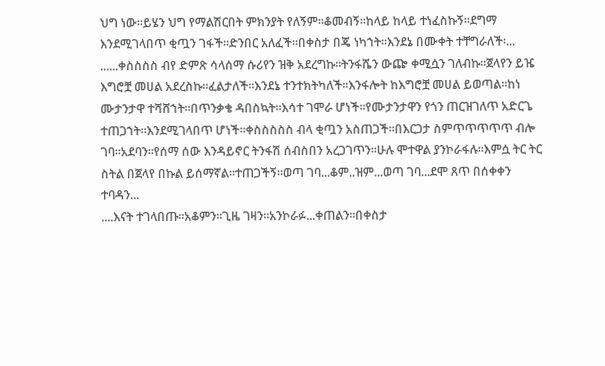ህግ ነው፡፡ይሄን ህግ የማልሽርበት ምክንያት የለኝም፡፡ቆመብኝ፡፡ከላይ ከላይ ተነፈስኩኝ፡፡ደግማ እንደሚገላበጥ ቂጧን ገፋች፡፡ድንበር አለፈች፡፡በቀስታ በጄ ነካኀት፡፡እንደኔ በሙቀት ተቸግራለች፡...
......ቀስስስስ ብየ ድምጽ ሳላሰማ ሱሪየን ዝቅ አደረግኩ፡፡ትንፋሼን ውጬ ቀሚሷን ገለብኩ፡፡ጀላየን ይዤ እግሮቿ መሀል አደረስኩ፡፡ፈልታለች፡፡እንደኔ ተንተክትካለች፡፡እንፋሎት ከእግሮቿ መሀል ይወጣል፡፡ከነ ሙታንታዋ ተሻሸኀት፡፡በጥንቃቄ ዳበስኳት፡፡እሳተ ገሞራ ሆነች፡፡የሙታንታዋን የጎን ጠርዝገለጥ አድርጌ ተጠጋኀት፡፡እንደሚገላበጥ ሆነች፡፡ቀስስስስስ ብላ ቂጧን አስጠጋች፡፡በእርጋታ ስምጥጥጥጥጥ ብሎ ገባ፡፡አደባን፡፡የሰማ ሰው እንዳይኖር ትንፋሽ ሰብስበን አረጋገጥን፡፡ሁሉ ሞተዋል ያንኮራፋሉ፡፡እምሷ ትር ትር ስትል በጀላየ በኩል ይሰማኛል፡፡ተጠጋችኝ፡፡ወጣ ገባ...ቆም..ዝም...ወጣ ገባ...ደሞ ጸጥ በሰቀቀን ተባዳን...
....እናት ተገላበጡ፡፡አቆምን፡፡ጊዜ ገዛን፡፡አንኮራፉ...ቀጠልን፡፡በቀስታ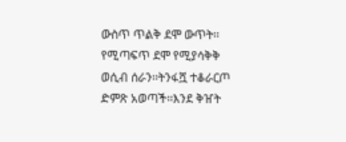ውስጥ ጥልቅ ደሞ ውጥት፡፡የሚጣፍጥ ደሞ የሚያሳቅቅ ወሲብ ሰራን፡፡ትንፋሿ ተቆራርጦ ድምጽ አወጣች፡፡እንደ ቅዠት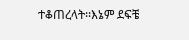ተቆጠረላት፡፡እኔም ደፍቼ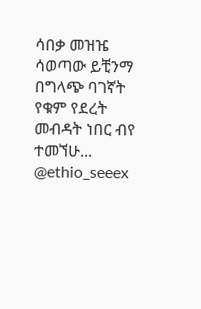ሳበቃ መዝዤ ሳወጣው ይቺንማ በግላጭ ባገኛት የቁም የደረት መብዳት ነበር ብየ ተመኘሁ...
@ethio_seeex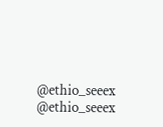@ethio_seeex
@ethio_seeex